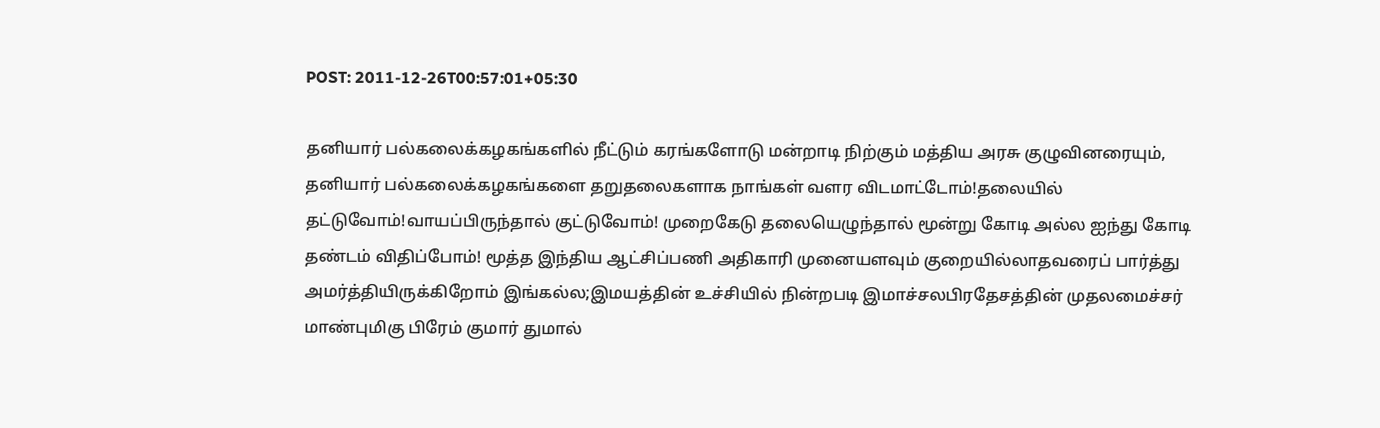POST: 2011-12-26T00:57:01+05:30

தனியார் பல்கலைக்கழகங்களில் நீட்டும் கரங்களோடு மன்றாடி நிற்கும் மத்திய அரசு குழுவினரையும், தனியார் பல்கலைக்கழகங்களை தறுதலைகளாக நாங்கள் வளர விடமாட்டோம்!தலையில் தட்டுவோம்!வாயப்பிருந்தால் குட்டுவோம்! முறைகேடு தலையெழுந்தால் மூன்று கோடி அல்ல ஐந்து கோடி தண்டம் விதிப்போம்! மூத்த இந்திய ஆட்சிப்பணி அதிகாரி முனையளவும் குறையில்லாதவரைப் பார்த்து அமர்த்தியிருக்கிறோம் இங்கல்ல;இமயத்தின் உச்சியில் நின்றபடி இமாச்சலபிரதேசத்தின் முதலமைச்சர் மாண்புமிகு பிரேம் குமார் துமால்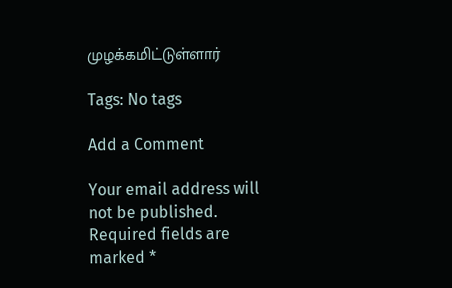முழக்கமிட்டுள்ளார்

Tags: No tags

Add a Comment

Your email address will not be published. Required fields are marked *